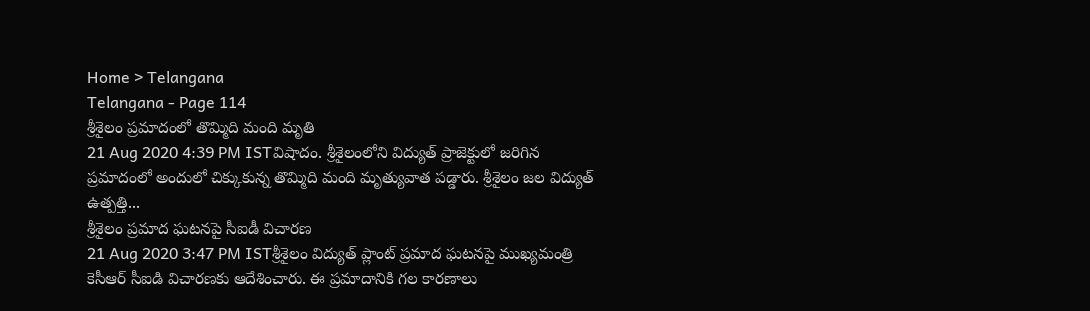Home > Telangana
Telangana - Page 114
శ్రీశైలం ప్రమాదంలో తొమ్మిది మంది మృతి
21 Aug 2020 4:39 PM ISTవిషాదం. శ్రీశైలంలోని విద్యుత్ ప్రాజెక్టులో జరిగిన ప్రమాదంలో అందులో చిక్కుకున్న తొమ్మిది మంది మృత్యువాత పడ్డారు. శ్రీశైలం జల విద్యుత్ ఉత్పత్తి...
శ్రీశైలం ప్రమాద ఘటనపై సీఐడీ విచారణ
21 Aug 2020 3:47 PM ISTశ్రీశైలం విద్యుత్ ప్లాంట్ ప్రమాద ఘటనపై ముఖ్యమంత్రి కెసీఆర్ సీఐడి విచారణకు ఆదేశించారు. ఈ ప్రమాదానికి గల కారణాలు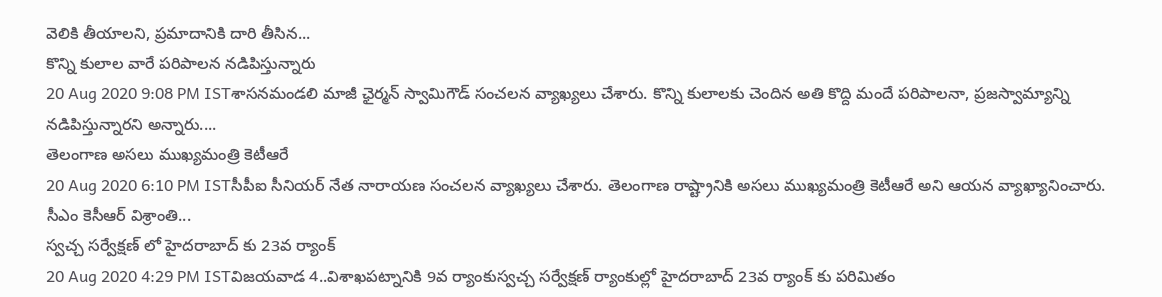వెలికి తీయాలని, ప్రమాదానికి దారి తీసిన...
కొన్ని కులాల వారే పరిపాలన నడిపిస్తున్నారు
20 Aug 2020 9:08 PM ISTశాసనమండలి మాజీ ఛైర్మన్ స్వామిగౌడ్ సంచలన వ్యాఖ్యలు చేశారు. కొన్ని కులాలకు చెందిన అతి కొద్ది మందే పరిపాలనా, ప్రజస్వామ్యాన్ని నడిపిస్తున్నారని అన్నారు....
తెలంగాణ అసలు ముఖ్యమంత్రి కెటీఆరే
20 Aug 2020 6:10 PM ISTసీపీఐ సీనియర్ నేత నారాయణ సంచలన వ్యాఖ్యలు చేశారు. తెలంగాణ రాష్ట్రానికి అసలు ముఖ్యమంత్రి కెటీఆరే అని ఆయన వ్యాఖ్యానించారు. సీఎం కెసీఆర్ విశ్రాంతి...
స్వచ్చ సర్వేక్షణ్ లో హైదరాబాద్ కు 23వ ర్యాంక్
20 Aug 2020 4:29 PM ISTవిజయవాడ 4..విశాఖపట్నానికి 9వ ర్యాంకుస్వచ్చ సర్వేక్షణ్ ర్యాంకుల్లో హైదరాబాద్ 23వ ర్యాంక్ కు పరిమితం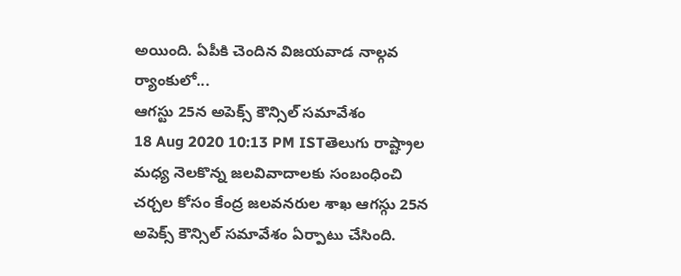అయింది. ఏపీకి చెందిన విజయవాడ నాల్గవ ర్యాంకులో...
ఆగస్టు 25న అపెక్స్ కౌన్సిల్ సమావేశం
18 Aug 2020 10:13 PM ISTతెలుగు రాష్ట్రాల మధ్య నెలకొన్న జలవివాదాలకు సంబంధించి చర్చల కోసం కేంద్ర జలవనరుల శాఖ ఆగస్గు 25న అపెక్స్ కౌన్సిల్ సమావేశం ఏర్పాటు చేసింది.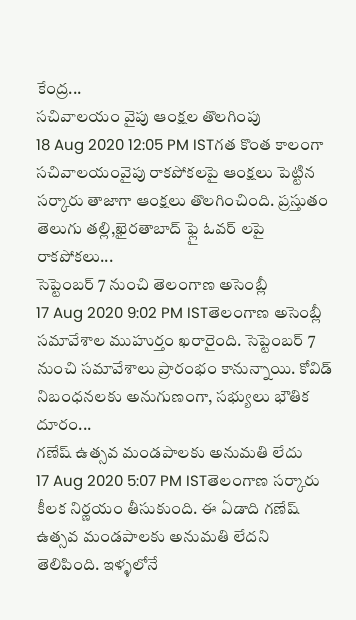కేంద్ర...
సచివాలయం వైపు ఆంక్షల తొలగింపు
18 Aug 2020 12:05 PM ISTగత కొంత కాలంగా సచివాలయంవైపు రాకపోకలపై ఆంక్షలు పెట్టిన సర్కారు తాజాగా ఆంక్షలు తొలగించింది. ప్రస్తుతం తెలుగు తల్లి,ఖైరతాబాద్ ఫ్లై ఓవర్ లపై రాకపోకలు...
సెప్టెంబర్ 7 నుంచి తెలంగాణ అసెంబ్లీ
17 Aug 2020 9:02 PM ISTతెలంగాణ అసెంబ్లీ సమావేశాల ముహుర్తం ఖరారైంది. సెప్టెంబర్ 7 నుంచి సమావేశాలు ప్రారంభం కానున్నాయి. కోవిడ్ నిబంధనలకు అనుగుణంగా, సభ్యులు భౌతిక దూరం...
గణేష్ ఉత్సవ మండపాలకు అనుమతి లేదు
17 Aug 2020 5:07 PM ISTతెలంగాణ సర్కారు కీలక నిర్ణయం తీసుకుంది. ఈ ఏడాది గణేష్ ఉత్సవ మండపాలకు అనుమతి లేదని తెలిపింది. ఇళ్ళలోనే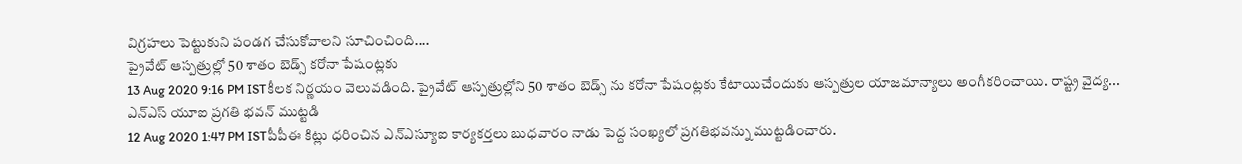విగ్రహలు పెట్టుకుని పండగ చేసుకోవాలని సూచించింది....
ప్రైవేట్ ఆస్పత్రుల్లో 50 శాతం బెడ్స్ కరోనా పేషంట్లకు
13 Aug 2020 9:16 PM ISTకీలక నిర్ణయం వెలువడింది. ప్రైవేట్ ఆస్పత్రుల్లోని 50 శాతం బెడ్స్ ను కరోనా పేషంట్లకు కేటాయిచేందుకు ఆస్పత్రుల యాజమాన్యాలు అంగీకరించాయి. రాష్ట్ర వైద్య...
ఎన్ఎస్ యూఐ ప్రగతి భవన్ ముట్టడి
12 Aug 2020 1:47 PM ISTపీపీఈ కిట్లు ధరించిన ఎన్ఎస్యూఐ కార్యకర్తలు బుధవారం నాడు పెద్ద సంఖ్యలో ప్రగతిభవన్ను ముట్టడించారు.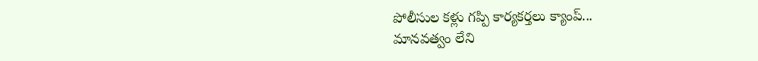పోలీసుల కళ్లు గప్పి కార్యకర్తలు క్యాంప్...
మానవత్వం లేని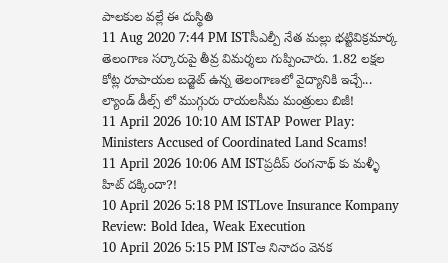పాలకుల వల్లే ఈ దుస్థితి
11 Aug 2020 7:44 PM ISTసీఎల్పీ నేత మల్లు భట్టివిక్రమార్క తెలంగాణ సర్కారుపై తీవ్ర విమర్శలు గుప్పించారు. 1.82 లక్షల కోట్ల రూపాయల బడ్జెట్ ఉన్న తెలంగాణలో వైద్యానికి ఇచ్చే...
ల్యాండ్ డీల్స్ లో ముగ్గురు రాయలసీమ మంత్రులు బిజీ!
11 April 2026 10:10 AM ISTAP Power Play: Ministers Accused of Coordinated Land Scams!
11 April 2026 10:06 AM ISTప్రదీప్ రంగనాథ్ కు మళ్ళీ హిట్ దక్కిందా?!
10 April 2026 5:18 PM ISTLove Insurance Kompany Review: Bold Idea, Weak Execution
10 April 2026 5:15 PM ISTఆ నినాదం వెనక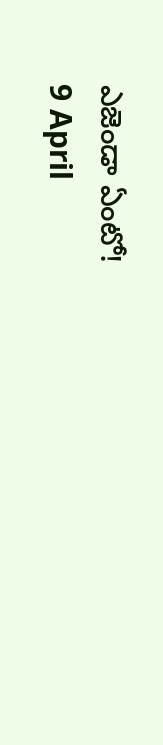ఎజెండా ఏంటో!
9 April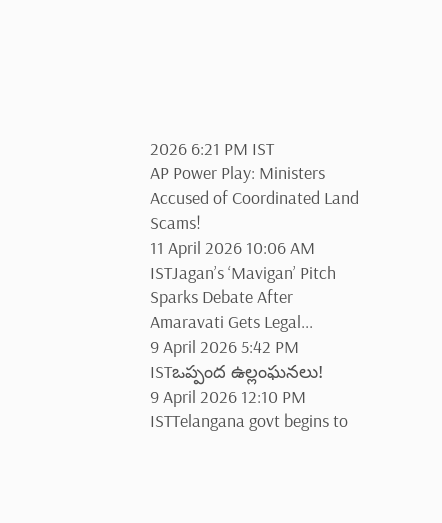2026 6:21 PM IST
AP Power Play: Ministers Accused of Coordinated Land Scams!
11 April 2026 10:06 AM ISTJagan’s ‘Mavigan’ Pitch Sparks Debate After Amaravati Gets Legal...
9 April 2026 5:42 PM ISTఒప్పంద ఉల్లంఘనలు!
9 April 2026 12:10 PM ISTTelangana govt begins to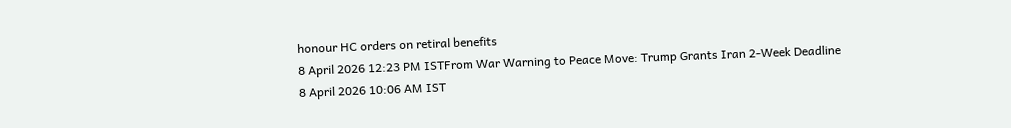honour HC orders on retiral benefits
8 April 2026 12:23 PM ISTFrom War Warning to Peace Move: Trump Grants Iran 2-Week Deadline
8 April 2026 10:06 AM IST